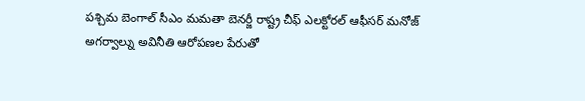పశ్చిమ బెంగాల్ సీఎం మమతా బెనర్జీ రాష్ట్ర చీఫ్ ఎలక్టోరల్ ఆఫీసర్ మనోజ్ అగర్వాల్ను అవినీతి ఆరోపణల పేరుతో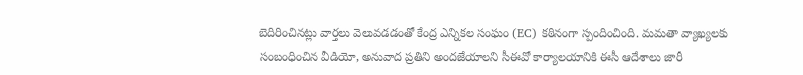బెదిరించినట్లు వార్తలు వెలువడడంతో కేంద్ర ఎన్నికల సంఘం (EC) కఠినంగా స్పందించింది. మమతా వ్యాఖ్యలకు సంబంధించిన వీడియో, అనువాద ప్రతిని అందజేయాలని సీఈవో కార్యాలయానికి ఈసీ ఆదేశాలు జారీ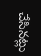చేసినట్లు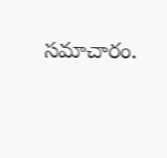సమాచారం.